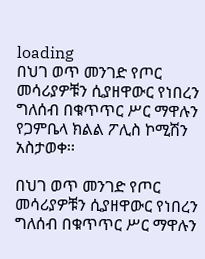loading
በህገ ወጥ መንገድ የጦር መሳሪያዎቹን ሲያዘዋውር የነበረን ግለሰብ በቁጥጥር ሥር ማዋሉን የጋምቤላ ክልል ፖሊስ ኮሚሽን አስታወቀ፡፡

በህገ ወጥ መንገድ የጦር መሳሪያዎቹን ሲያዘዋውር የነበረን ግለሰብ በቁጥጥር ሥር ማዋሉን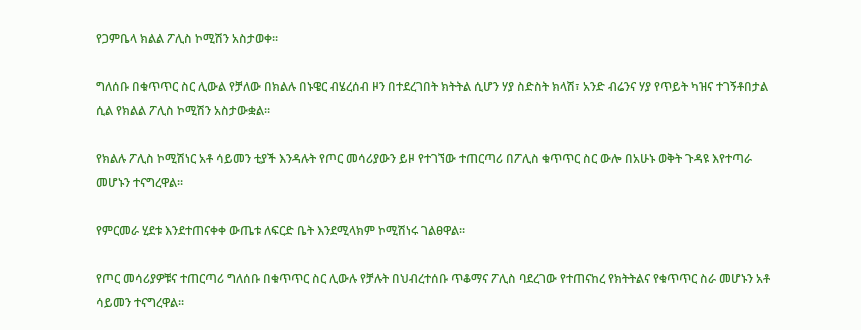የጋምቤላ ክልል ፖሊስ ኮሚሽን አስታወቀ፡፡

ግለሰቡ በቁጥጥር ስር ሊውል የቻለው በክልሉ በኑዌር ብሄረሰብ ዞን በተደረገበት ክትትል ሲሆን ሃያ ስድስት ክላሽ፣ አንድ ብሬንና ሃያ የጥይት ካዝና ተገኝቶበታል ሲል የክልል ፖሊስ ኮሚሽን አስታውቋል፡፡

የክልሉ ፖሊስ ኮሚሽነር አቶ ሳይመን ቲያች እንዳሉት የጦር መሳሪያውን ይዞ የተገኘው ተጠርጣሪ በፖሊስ ቁጥጥር ስር ውሎ በአሁኑ ወቅት ጉዳዩ እየተጣራ መሆኑን ተናግረዋል፡፡

የምርመራ ሂደቱ እንደተጠናቀቀ ውጤቱ ለፍርድ ቤት እንደሚላክም ኮሚሽነሩ ገልፀዋል፡፡

የጦር መሳሪያዎቹና ተጠርጣሪ ግለሰቡ በቁጥጥር ስር ሊውሉ የቻሉት በህብረተሰቡ ጥቆማና ፖሊስ ባደረገው የተጠናከረ የክትትልና የቁጥጥር ስራ መሆኑን አቶ ሳይመን ተናግረዋል፡፡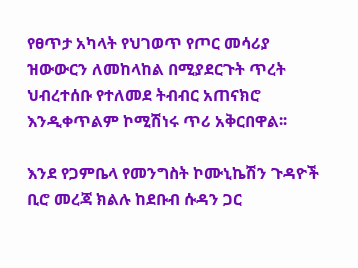የፀጥታ አካላት የህገወጥ የጦር መሳሪያ ዝውውርን ለመከላከል በሚያደርጉት ጥረት ህብረተሰቡ የተለመደ ትብብር አጠናክሮ እንዲቀጥልም ኮሚሽነሩ ጥሪ አቅርበዋል፡፡

እንደ የጋምቤላ የመንግስት ኮሙኒኬሽን ጉዳዮች ቢሮ መረጃ ክልሉ ከደቡብ ሱዳን ጋር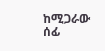ከሚጋራው ሰፊ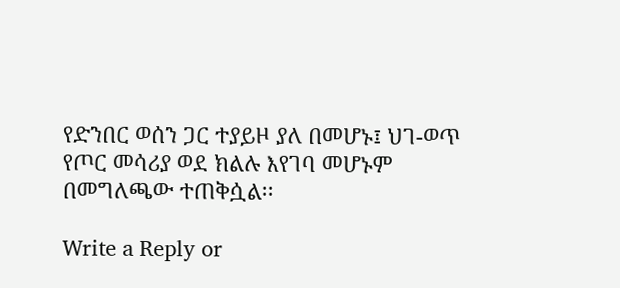የድንበር ወሰን ጋር ተያይዞ ያለ በመሆኑ፤ ህገ-ወጥ የጦር መሳሪያ ወደ ክልሉ እየገባ መሆኑም በመግለጫው ተጠቅሷል፡፡

Write a Reply or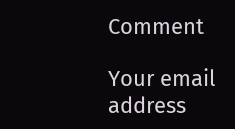Comment

Your email address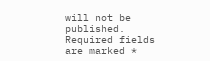will not be published. Required fields are marked *